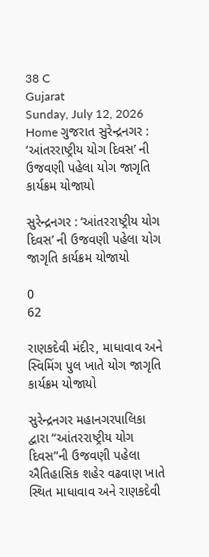38 C
Gujarat
Sunday, July 12, 2026
Home ગુજરાત સુરેન્દ્રનગર : ‘આંતરરાષ્ટ્રીય યોગ દિવસ’ ની ઉજવણી પહેલા યોગ જાગૃતિ કાર્યક્રમ યોજાયો

સુરેન્દ્રનગર : ‘આંતરરાષ્ટ્રીય યોગ દિવસ’ ની ઉજવણી પહેલા યોગ જાગૃતિ કાર્યક્રમ યોજાયો

0
62

રાણકદેવી મંદીર, માધાવાવ અને સ્વિમિંગ પુલ ખાતે યોગ જાગૃતિ કાર્યક્રમ યોજાયો

સુરેન્દ્રનગર મહાનગરપાલિકા દ્વારા “આંતરરાષ્ટ્રીય યોગ દિવસ”ની ઉજવણી પહેલા ઐતિહાસિક શહેર વઢવાણ ખાતે સ્થિત માધાવાવ અને રાણકદેવી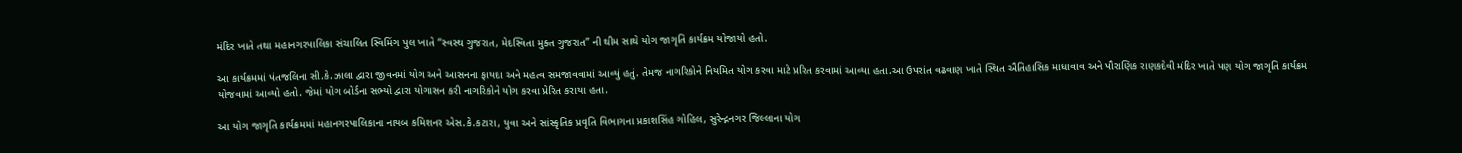મંદિર ખાતે તથા મહાનગરપાલિકા સંચાલિત સ્વિમિંગ પુલ ખાતે “સ્વસ્થ ગુજરાત, મેદસ્વિતા મુક્ત ગુજરાત” ની થીમ સાથે યોગ જાગૃતિ કાર્યક્રમ યોજાયો હતો.

આ કાર્યક્રમમાં પંતજલિના સી.કે.ઝાલા દ્વારા જીવનમાં યોગ અને આસનના ફાયદા અને મહત્વ સમજાવવામાં આવ્યું હતું. તેમજ નાગરિકોને નિયમિત યોગ કરવા માટે પ્રરિત કરવામાં આવ્યા હતા.આ ઉપરાંત વઢવાણ ખાતે સ્થિત ઐતિહાસિક માધાવાવ અને પૌરાણિક રાણકદેવી મંદિર ખાતે પણ યોગ જાગૃતિ કાર્યક્રમ યોજવામાં આવ્યો હતો. જેમાં યોગ બોર્ડના સભ્યો દ્વારા યોગાસન કરી નાગરિકોને યોગ કરવા પ્રેરિત કરાયા હતા.

આ યોગ જાગૃતિ કાર્યક્રમમાં મહાનગરપાલિકાના નાયબ કમિશનર એસ.કે.કટારા, યુવા અને સાંસ્કૃતિક પ્રવૃતિ વિભાગના પ્રકાશસિંહ ગોહિલ, સુરેન્દ્નનગર જિલ્લાના યોગ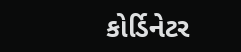કોર્ડિનેટર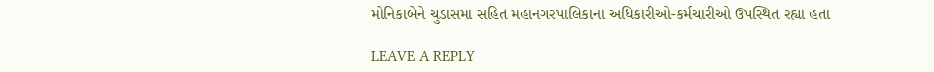મોનિકાબેને ચુડાસમા સહિત મહાનગરપાલિકાના અધિકારીઓ-કર્મચારીઓ ઉપસ્થિત રહ્યા હતા

LEAVE A REPLY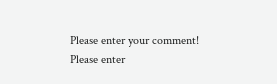Please enter your comment!
Please enter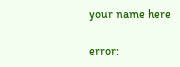your name here

error: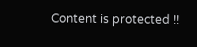Content is protected !!